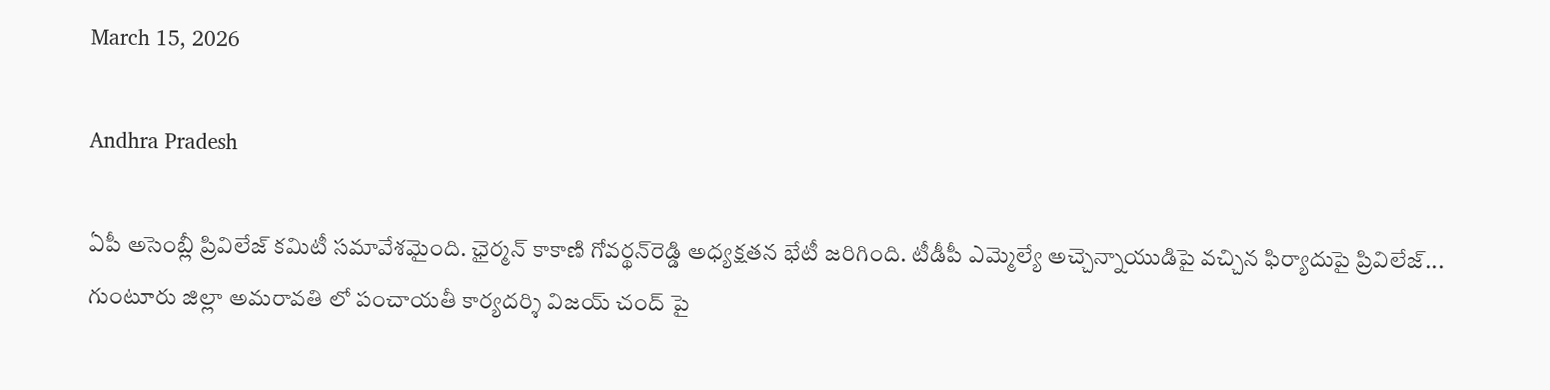March 15, 2026

Andhra Pradesh

ఏపీ అసెంబ్లీ ప్రివిలేజ్‌ కమిటీ సమావేశమైంది. ఛైర్మన్‌ కాకాణి గోవర్థన్‌రెడ్డి అధ్యక్షతన భేటీ జరిగింది. టీడీపీ ఎమ్మెల్యే అచ్చెన్నాయుడిపై వచ్చిన ఫిర్యాదుపై ప్రివిలేజ్‌...
గుంటూరు జిల్లా అమరావతి లో పంచాయతీ కార్యదర్శి విజయ్ చంద్ పై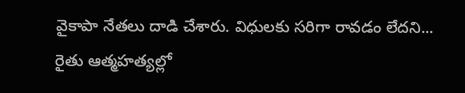వైకాపా నేతలు దాడి చేశారు. విధులకు సరిగా రావడం లేదని...
రైతు ఆత్మహత్యల్లో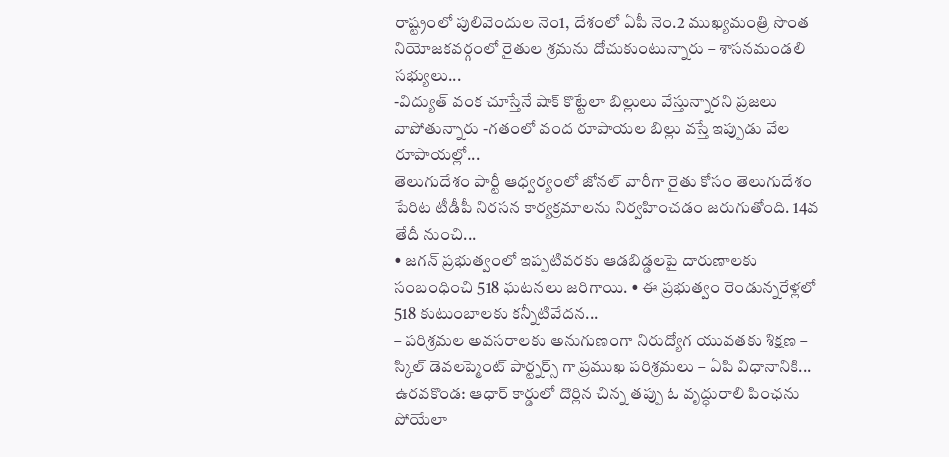రాష్ట్రంలో పులివెందుల నెం1, దేశంలో ఏపీ నెం.2 ముఖ్యమంత్రి సొంత నియోజకవర్గంలో రైతుల శ్రమను దోచుకుంటున్నారు – శాసనమండలి సభ్యులు...
-విద్యుత్ వంక చూస్తేనే షాక్ కొట్టేలా బిల్లులు వేస్తున్నారని ప్రజలు వాపోతున్నారు -గతంలో వంద రూపాయల బిల్లు వస్తే ఇప్పుడు వేల రూపాయల్లో...
తెలుగుదేశం పార్టీ ఆధ్వర్యంలో జోనల్ వారీగా రైతు కోసం తెలుగుదేశం పేరిట టీడీపీ నిరసన కార్యక్రమాలను నిర్వహించడం జరుగుతోంది. 14వ తేదీ నుంచి...
• జగన్ ప్రభుత్వంలో ఇప్పటివరకు ఆడబిడ్డలపై దారుణాలకు సంబంధించి 518 ఘటనలు జరిగాయి. • ఈ ప్రభుత్వం రెండున్నరేళ్లలో 518 కుటుంబాలకు కన్నీటివేదన...
– పరిశ్రమల అవసరాలకు అనుగుణంగా నిరుద్యోగ యువతకు శిక్షణ – స్కిల్ డెవలప్మెంట్ పార్ట్నర్స్ గా ప్రముఖ పరిశ్రమలు – ఏపి విధానానికి...
ఉరవకొండ: ఆధార్ కార్డులో దొర్లిన చిన్న తప్పు ఓ వృద్ధురాలి పింఛను పోయేలా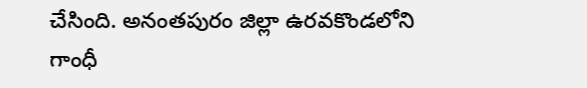చేసింది. అనంతపురం జిల్లా ఉరవకొండలోని గాంధీ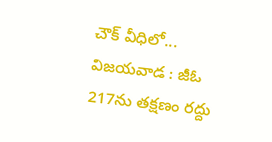చౌక్ వీధిలో...
విజయవాడ : జీఓ 217ను తక్షణం రద్దు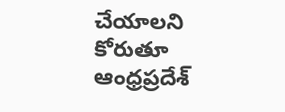చేయాలని కోరుతూ ఆంధ్రప్రదేశ్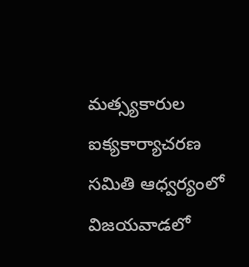మత్స్యకారుల ఐక్యకార్యాచరణ సమితి ఆధ్వర్యంలో విజయవాడలో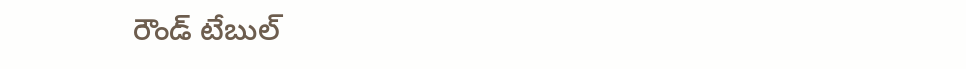రౌండ్ టేబుల్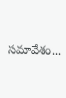సమావేశం...